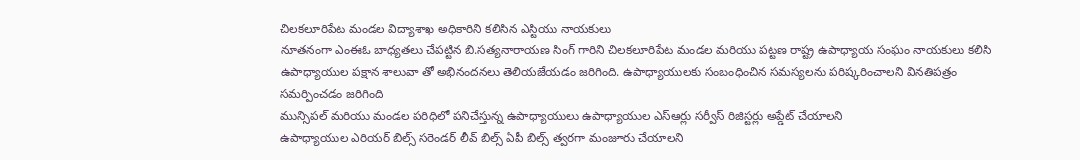చిలకలూరిపేట మండల విద్యాశాఖ అధికారిని కలిసిన ఎస్టియు నాయకులు
నూతనంగా ఎంఈఓ బాధ్యతలు చేపట్టిన బి.సత్యనారాయణ సింగ్ గారిని చిలకలూరిపేట మండల మరియు పట్టణ రాష్ట్ర ఉపాధ్యాయ సంఘం నాయకులు కలిసి ఉపాధ్యాయుల పక్షాన శాలువా తో అభినందనలు తెలియజేయడం జరిగింది. ఉపాధ్యాయులకు సంబంధించిన సమస్యలను పరిష్కరించాలని వినతిపత్రం సమర్పించడం జరిగింది
మున్సిపల్ మరియు మండల పరిధిలో పనిచేస్తున్న ఉపాధ్యాయులు ఉపాధ్యాయుల ఎస్ఆర్లు సర్వీస్ రిజిస్టర్లు అప్డేట్ చేయాలని
ఉపాధ్యాయుల ఎరియర్ బిల్స్ సరెండర్ లీవ్ బిల్స్ ఏపీ బిల్స్ త్వరగా మంజూరు చేయాలని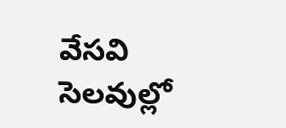వేసవి సెలవుల్లో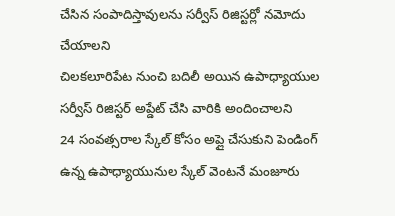చేసిన సంపాదిస్తావులను సర్వీస్ రిజిస్టర్లో నమోదు చేయాలని
చిలకలూరిపేట నుంచి బదిలీ అయిన ఉపాధ్యాయుల సర్వీస్ రిజిస్టర్ అప్డేట్ చేసి వారికి అందించాలని
24 సంవత్సరాల స్కేల్ కోసం అప్లై చేసుకుని పెండింగ్ ఉన్న ఉపాధ్యాయునుల స్కేల్ వెంటనే మంజూరు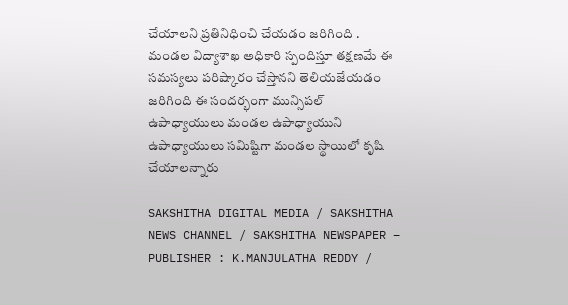చేయాలని ప్రతినిధించి చేయడం జరిగింది . మండల విద్యాశాఖ అధికారి స్పందిస్తూ తక్షణమే ఈ సమస్యలు పరిష్కారం చేస్తానని తెలియజేయడం జరిగింది ఈ సందర్భంగా మున్సిపల్ ఉపాధ్యాయులు మండల ఉపాధ్యాయుని ఉపాధ్యాయులు సమిష్టిగా మండల స్థాయిలో కృషి చేయాలన్నారు

SAKSHITHA DIGITAL MEDIA / SAKSHITHA NEWS CHANNEL / SAKSHITHA NEWSPAPER – PUBLISHER : K.MANJULATHA REDDY /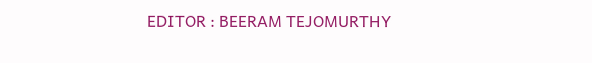EDITOR : BEERAM TEJOMURTHY